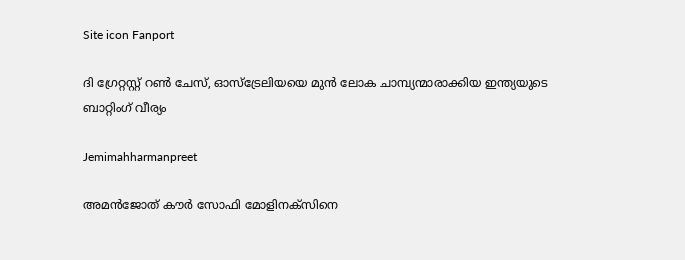Site icon Fanport

ദി ഗ്രേറ്റസ്റ്റ് റൺ ചേസ്, ഓസ്ട്രേലിയയെ മുന്‍ ലോക ചാമ്പ്യന്മാരാക്കിയ ഇന്ത്യയുടെ ബാറ്റിംഗ് വീര്യം

Jemimahharmanpreet

അമന്‍ജോത് കൗര്‍ സോഫി മോളിനക്സിനെ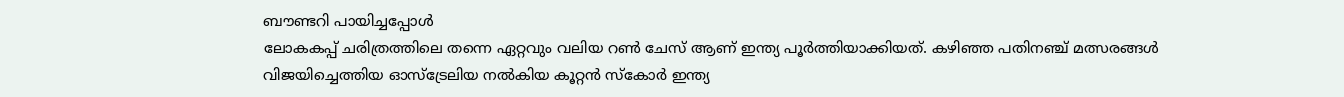ബൗണ്ടറി പായിച്ചപ്പോള്‍
ലോകകപ്പ് ചരിത്രത്തിലെ തന്നെ ഏറ്റവും വലിയ റൺ ചേസ് ആണ് ഇന്ത്യ പൂര്‍ത്തിയാക്കിയത്. കഴിഞ്ഞ പതിനഞ്ച് മത്സരങ്ങള്‍ വിജയിച്ചെത്തിയ ഓസ്ട്രേലിയ നൽകിയ കൂറ്റന്‍ സ്കോര്‍ ഇന്ത്യ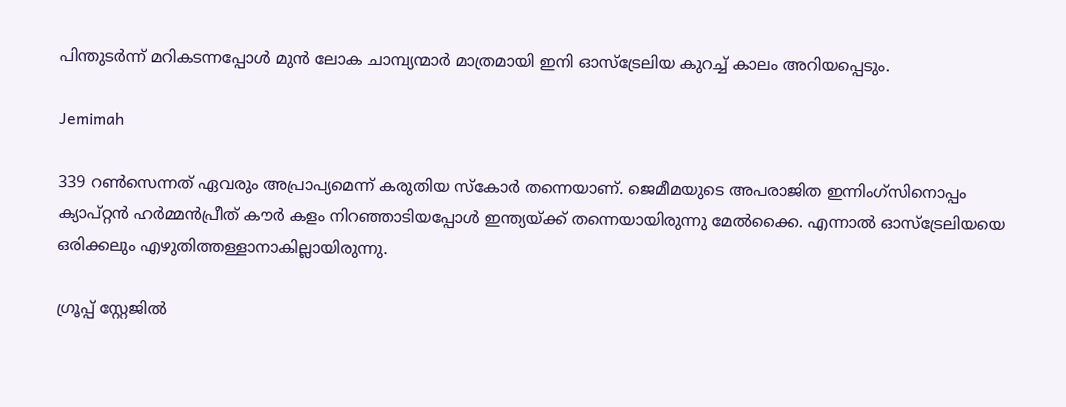പിന്തുടര്‍ന്ന് മറികടന്നപ്പോള്‍ മുന്‍ ലോക ചാമ്പ്യന്മാര്‍ മാത്രമായി ഇനി ഓസ്ട്രേലിയ കുറച്ച് കാലം അറിയപ്പെടും.

Jemimah

339 റൺസെന്നത് ഏവരും അപ്രാപ്യമെന്ന് കരുതിയ സ്കോര്‍ തന്നെയാണ്. ജെമീമയുടെ അപരാജിത ഇന്നിംഗ്സിനൊപ്പം ക്യാപ്റ്റന്‍ ഹര്‍മ്മന്‍പ്രീത് കൗര്‍ കളം നിറഞ്ഞാടിയപ്പോള്‍ ഇന്ത്യയ്ക്ക് തന്നെയായിരുന്നു മേൽക്കൈ. എന്നാൽ ഓസ്ട്രേലിയയെ ഒരിക്കലും എഴുതിത്തള്ളാനാകില്ലായിരുന്നു.

ഗ്രൂപ്പ് സ്റ്റേജിൽ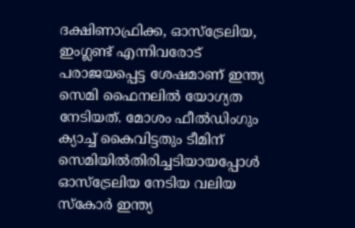ദക്ഷിണാഫ്രിക്ക, ഓസ്ട്രേലിയ, ഇംഗ്ലണ്ട് എന്നിവരോട് പരാജയപ്പെട്ട ശേഷമാണ് ഇന്ത്യ സെമി ഫൈനലില്‍ യോഗ്യത നേടിയത്. മോശം ഫീൽഡിംഗും ക്യാച്ച് കൈവിട്ടതും ടീമിന് സെമിയിൽതിരിച്ചടിയായപ്പോള്‍ ഓസ്ട്രേലിയ നേടിയ വലിയ സ്കോര്‍ ഇന്ത്യ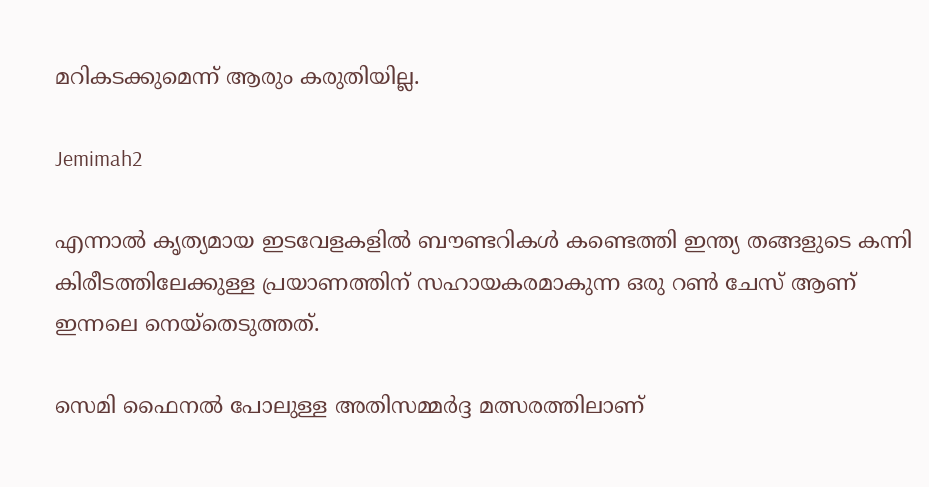മറികടക്കുമെന്ന് ആരും കരുതിയില്ല.

Jemimah2

എന്നാൽ കൃത്യമായ ഇടവേളകളിൽ ബൗണ്ടറികള്‍ കണ്ടെത്തി ഇന്ത്യ തങ്ങളുടെ കന്നി കിരീടത്തിലേക്കുള്ള പ്രയാണത്തിന് സഹായകരമാകുന്ന ഒരു റൺ ചേസ് ആണ് ഇന്നലെ നെയ്തെടുത്തത്.

സെമി ഫൈനൽ പോലുള്ള അതിസമ്മര്‍ദ്ദ മത്സരത്തിലാണ്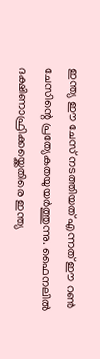ഇന്ത്യ ഈ ചേസ് നടത്തിയത് എന്നത് ഈ റൺ ചേസിന്റെ പ്രത്യേകതയുയര്‍ത്തുന്നു. ഫൈനലില്‍ ദക്ഷിണാഫ്രിക്കയ്ക്കെതിരെ ഇന്ത്യ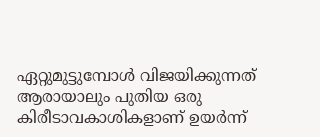ഏറ്റുമുട്ടുമ്പോള്‍ വിജയിക്കുന്നത് ആരായാലും പുതിയ ഒരു കിരീടാവകാശികളാണ് ഉയര്‍ന്ന്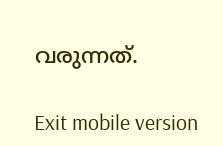വരുന്നത്.

Exit mobile version